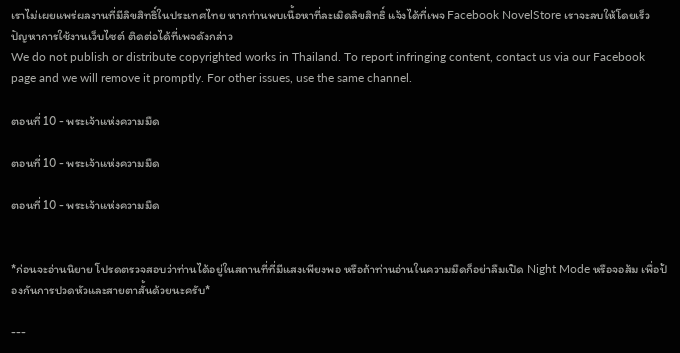เราไม่เผยแพร่ผลงานที่มีลิขสิทธิ์ในประเทศไทย หากท่านพบเนื้อหาที่ละเมิดลิขสิทธิ์ แจ้งได้ที่เพจ Facebook NovelStore เราจะลบให้โดยเร็ว
ปัญหาการใช้งานเว็บไซต์ ติดต่อได้ที่เพจดังกล่าว
We do not publish or distribute copyrighted works in Thailand. To report infringing content, contact us via our Facebook page and we will remove it promptly. For other issues, use the same channel.

ตอนที่ 10 - พระเจ้าแห่งความมืด

ตอนที่ 10 - พระเจ้าแห่งความมืด

ตอนที่ 10 - พระเจ้าแห่งความมืด


*ก่อนจะอ่านนิยาย โปรดตรวจสอบว่าท่านได้อยู่ในสถานที่ที่มีแสงเพียงพอ หรือถ้าท่านอ่านในความมืดก็อย่าลืมเปิด Night Mode หรือจอส้ม เพื่อป้องกันการปวดหัวและสายตาสั้นด้วยนะครับ*

---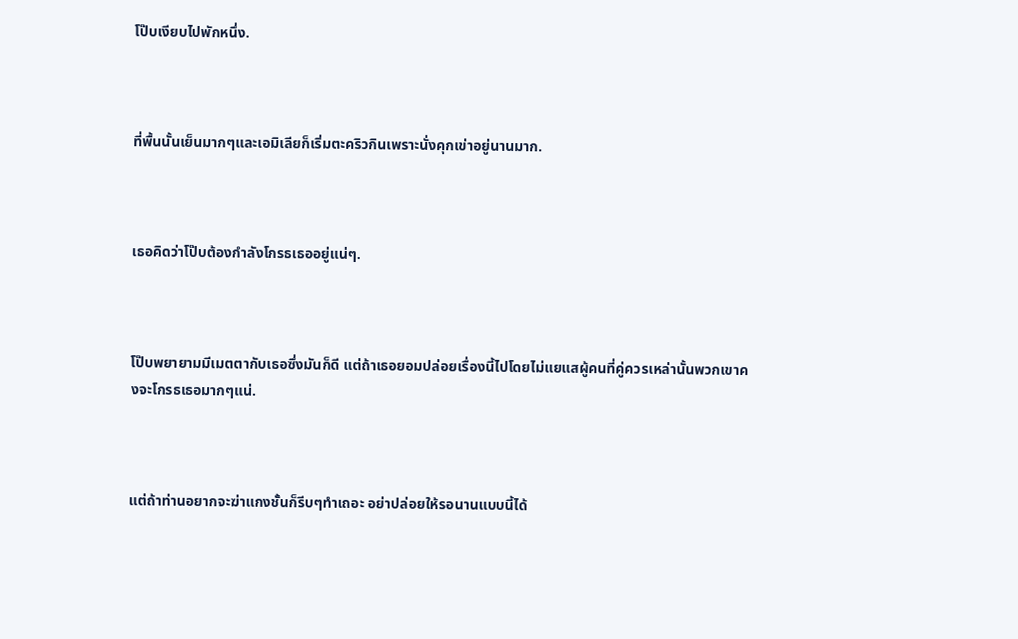โป๊บเงียบไปพักหนึ่ง.



ที่พื้นนั้นเย็นมากๆและเอมิเลียก็เริ่มตะคริวกินเพราะนั่งคุกเข่าอยู่นานมาก.



เธอคิดว่าโป๊บต้องกำลังโกรธเธออยู่แน่ๆ.



โป๊บพยายามมีเมตตากับเธอซึ่งมันก็ดี แต่ถ้าเธอยอมปล่อยเรื่องนี้ไปโดยไม่แยแสผู้คนที่คู่ควรเหล่านั้นพวกเขาคงจะโกรธเธอมากๆแน่.



แต่ถ้าท่านอยากจะฆ่าแกงชั้นก็รีบๆทำเถอะ อย่าปล่อยให้รอนานแบบนี้ได้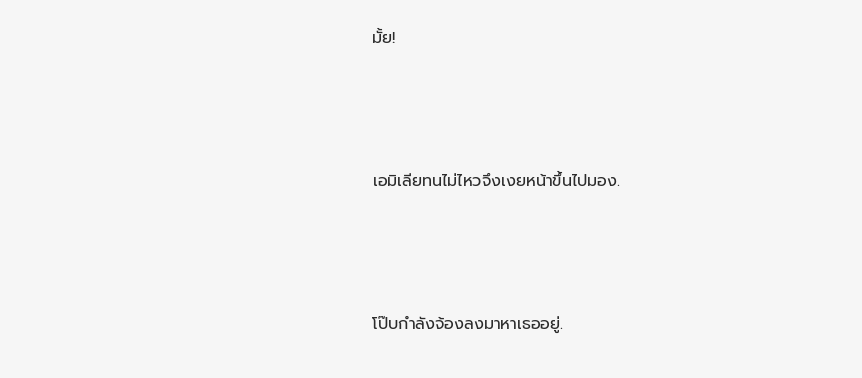มั้ย!



เอมิเลียทนไม่ไหวจึงเงยหน้าขึ้นไปมอง.



โป๊บกำลังจ้องลงมาหาเธออยู่.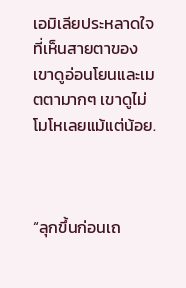เอมิเลียประหลาดใจที่เห็นสายตาของเขาดูอ่อนโยนและเมตตามากๆ เขาดูไม่โมโหเลยแม้แต่น้อย.



“ลุกขึ้นก่อนเถ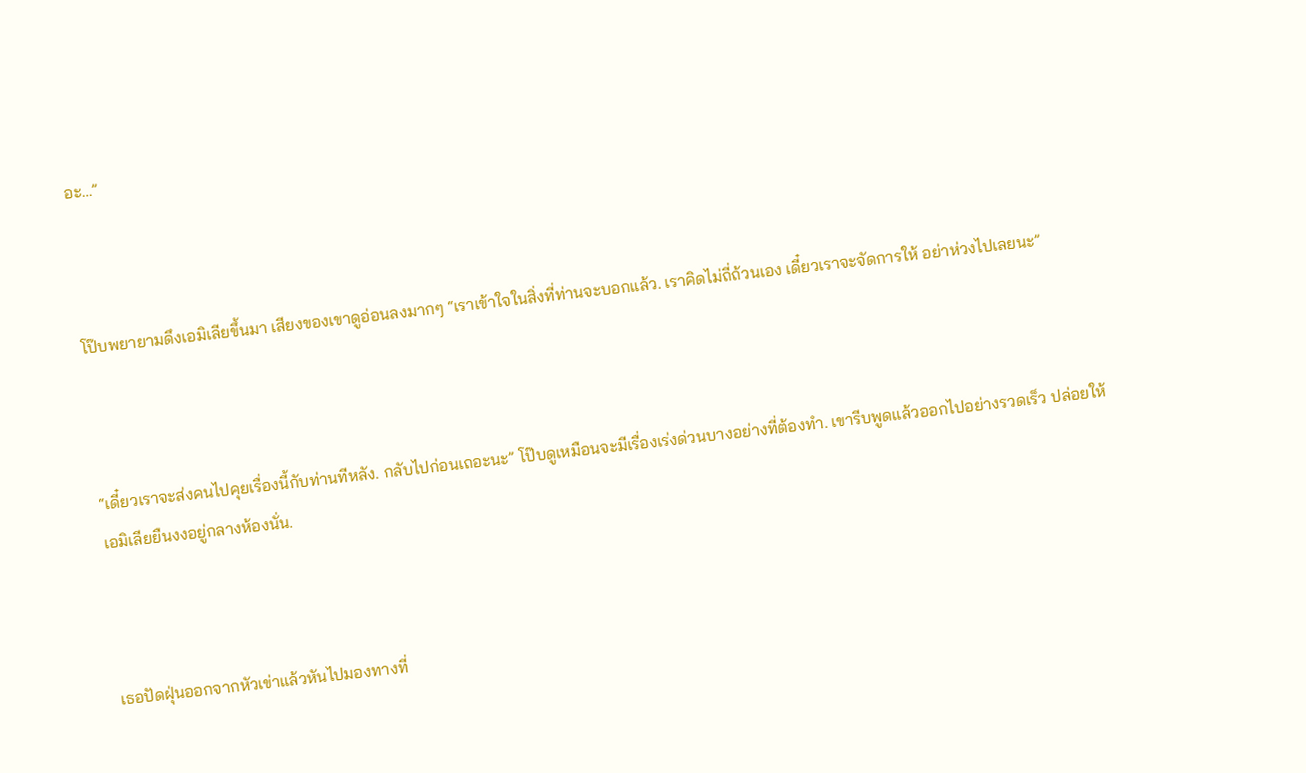อะ…”



โป๊บพยายามดึงเอมิเลียขึ้นมา เสียงของเขาดูอ่อนลงมากๆ “เราเข้าใจในสิ่งที่ท่านจะบอกแล้ว. เราคิดไม่ถี่ถ้วนเอง เดี๋ยวเราจะจัดการให้ อย่าห่วงไปเลยนะ”



“เดี๋ยวเราจะส่งคนไปคุยเรื่องนี้กับท่านทีหลัง. กลับไปก่อนเถอะนะ” โป๊บดูเหมือนจะมีเรื่องเร่งด่วนบางอย่างที่ต้องทำ. เขารีบพูดแล้วออกไปอย่างรวดเร็ว ปล่อยให้เอมิเลียยืนงงอยู่กลางห้องนั่น.



เธอปัดฝุ่นออกจากหัวเข่าแล้วหันไปมองทางที่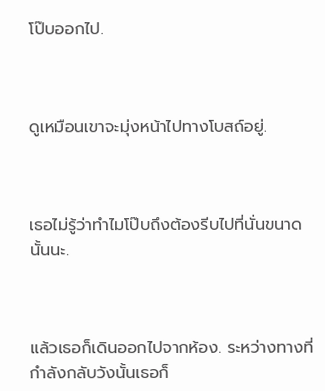โป๊บออกไป.



ดูเหมือนเขาจะมุ่งหน้าไปทางโบสถ์อยู่.



เธอไม่รู้ว่าทำไมโป๊บถึงต้องรีบไปที่นั่นขนาดนั้นนะ.



แล้วเธอก็เดินออกไปจากห้อง. ระหว่างทางที่กำลังกลับวังนั้นเธอก็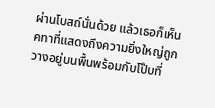ผ่านโบสถ์นั่นด้วย แล้วเธอก็เห็นคทาที่แสดงถึงความยิ่งใหญ่ถูกวางอยู่บนพื้นพร้อมกับโป๊บที่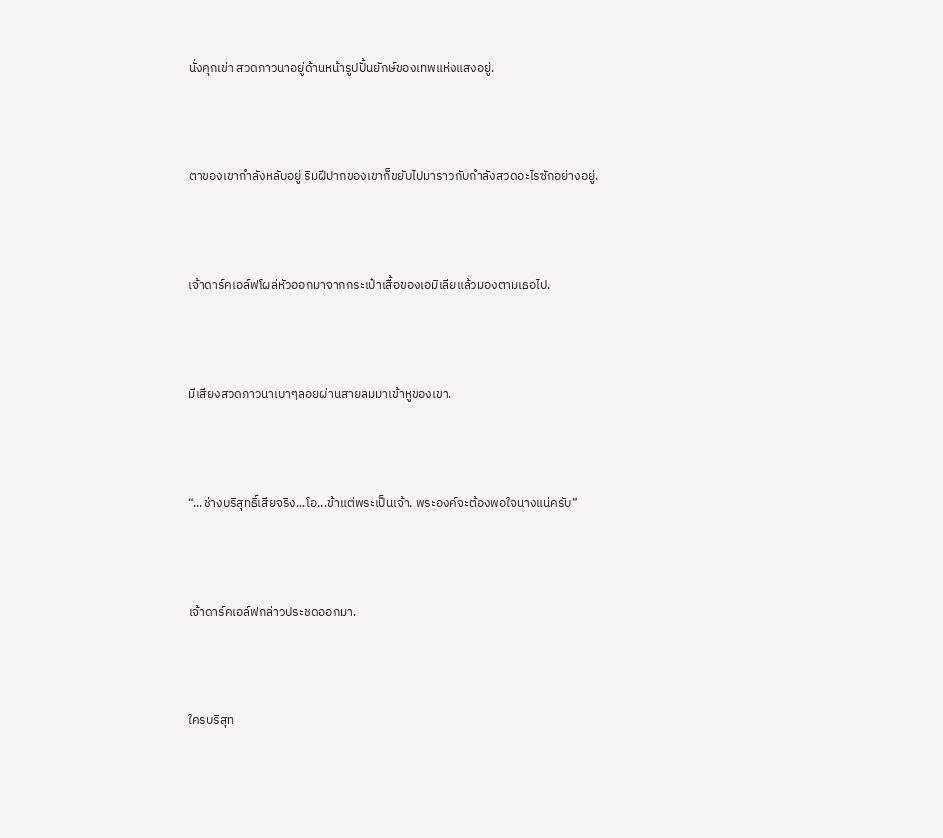นั่งคุกเข่า สวดภาวนาอยู่ด้านหน้ารูปปั้นยักษ์ของเทพแห่งแสงอยู่.



ตาของเขากำลังหลับอยู่ ริมฝีปากของเขาก็ขยับไปมาราวกับกำลังสวดอะไรซักอย่างอยู่.



เจ้าดาร์คเอล์ฟโผล่หัวออกมาจากกระเป๋าเสื้อของเอมิเลียแล้วมองตามเธอไป.



มีเสียงสวดภาวนาเบาๆลอยผ่านสายลมมาเข้าหูของเขา.



“...ช่างบริสุทธิ์เสียจริง...โอ...ข้าแต่พระเป็นเจ้า. พระองค์จะต้องพอใจนางแน่ครับ”



เจ้าดาร์คเอล์ฟกล่าวประชดออกมา.



ใครบริสุท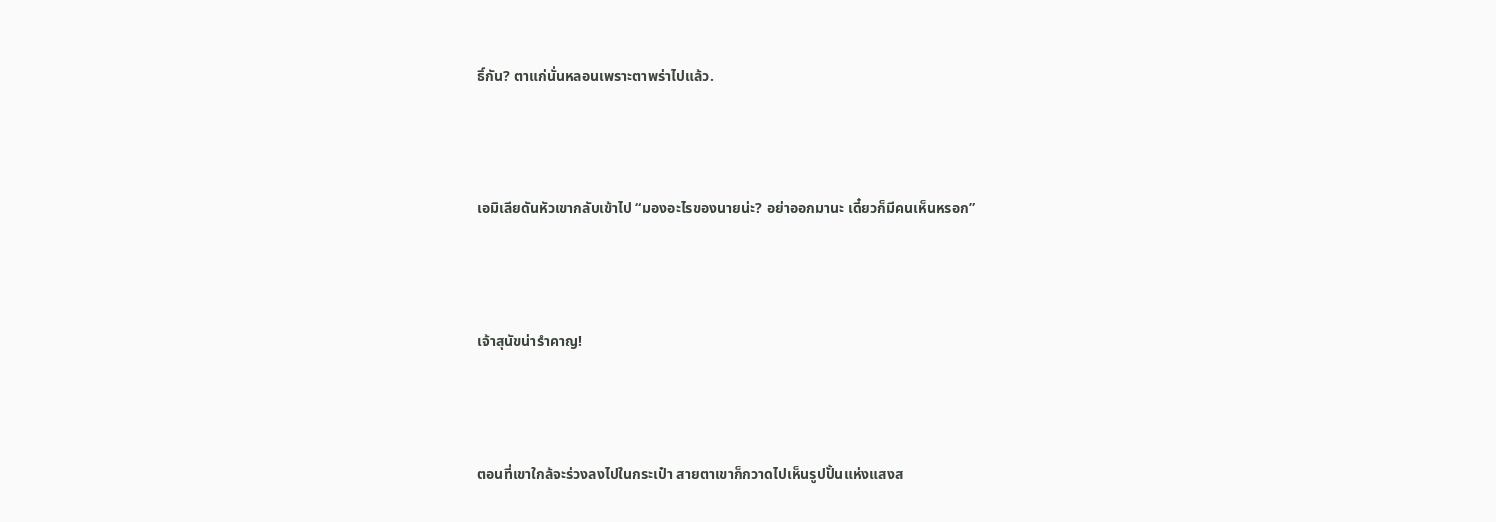ธิ์กัน? ตาแก่นั่นหลอนเพราะตาพร่าไปแล้ว.



เอมิเลียดันหัวเขากลับเข้าไป “มองอะไรของนายน่ะ? อย่าออกมานะ เดี๋ยวก็มีคนเห็นหรอก”



เจ้าสุนัขน่ารำคาญ!



ตอนที่เขาใกล้จะร่วงลงไปในกระเป๋า สายตาเขาก็กวาดไปเห็นรูปปั้นแห่งแสงส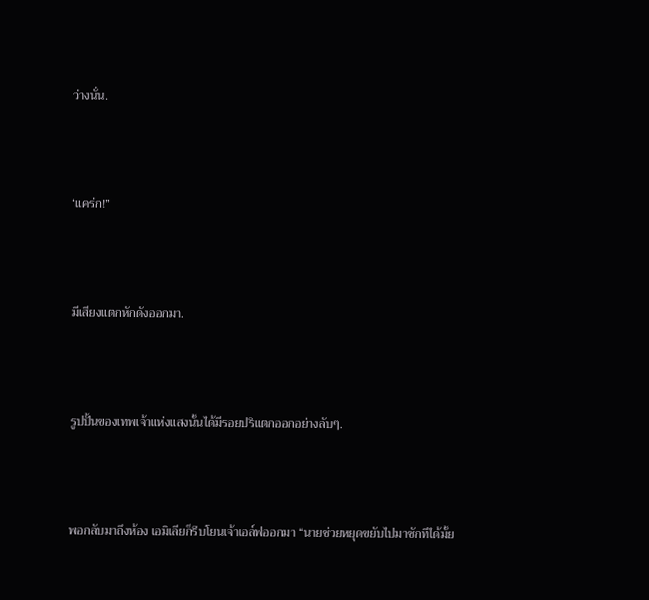ว่างนั่น.



‘แคร่ก!”



มีเสียงแตกหักดังออกมา.



รูปปั้นของเทพเจ้าแห่งแสงนั้นได้มีรอยปริแตกออกอย่างลับๆ.



พอกลับมาถึงห้อง เอมิเลียก็รีบโยนเจ้าเอล์ฟออกมา “นายช่วยหยุดขยับไปมาซักทีได้มั้ย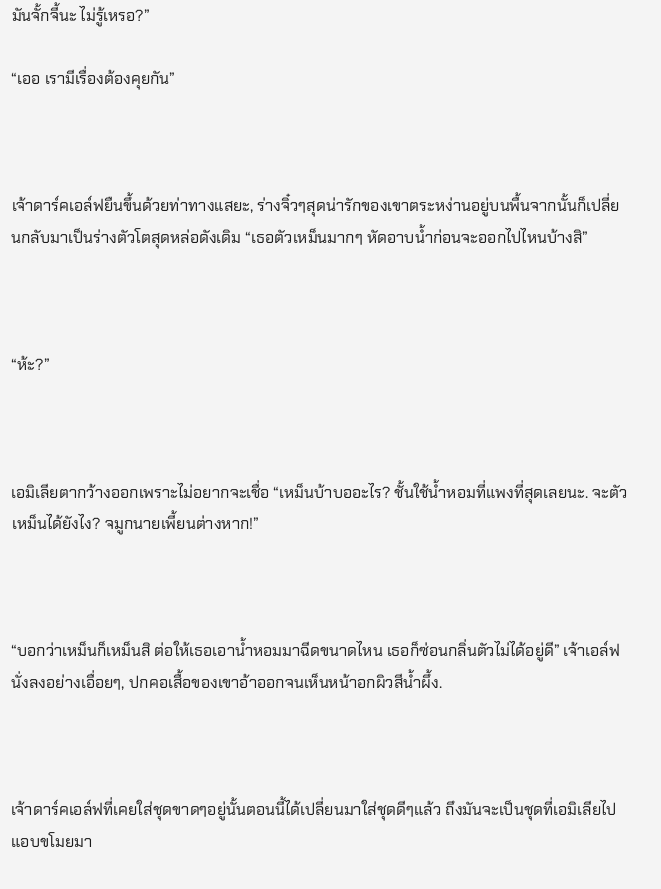มันจั้กจี้นะ ไม่รู้เหรอ?”

“เออ เรามีเรื่องต้องคุยกัน”



เจ้าดาร์คเอล์ฟยืนขึ้นด้วยท่าทางแสยะ, ร่างจิ๋วๆสุดน่ารักของเขาตระหง่านอยู่บนพื้นจากนั้นก็เปลี่ยนกลับมาเป็นร่างตัวโตสุดหล่อดังเดิม “เธอตัวเหม็นมากๆ หัดอาบน้ำก่อนจะออกไปไหนบ้างสิ”



“ห้ะ?”



เอมิเลียตากว้างออกเพราะไม่อยากจะเชื่อ “เหม็นบ้าบออะไร? ชั้นใช้น้ำหอมที่แพงที่สุดเลยนะ. จะตัวเหม็นได้ยังไง? จมูกนายเพี้ยนต่างหาก!”



“บอกว่าเหม็นก็เหม็นสิ ต่อให้เธอเอาน้ำหอมมาฉีดขนาดไหน เธอก็ซ่อนกลิ่นตัวไม่ได้อยู่ดี” เจ้าเอล์ฟนั่งลงอย่างเอื่อยๆ, ปกคอเสื้อของเขาอ้าออกจนเห็นหน้าอกผิวสีน้ำผึ้ง.



เจ้าดาร์คเอล์ฟที่เคยใส่ชุดขาดๆอยู่นั้นตอนนี้ได้เปลี่ยนมาใส่ชุดดีๆแล้ว ถึงมันจะเป็นชุดที่เอมิเลียไปแอบขโมยมา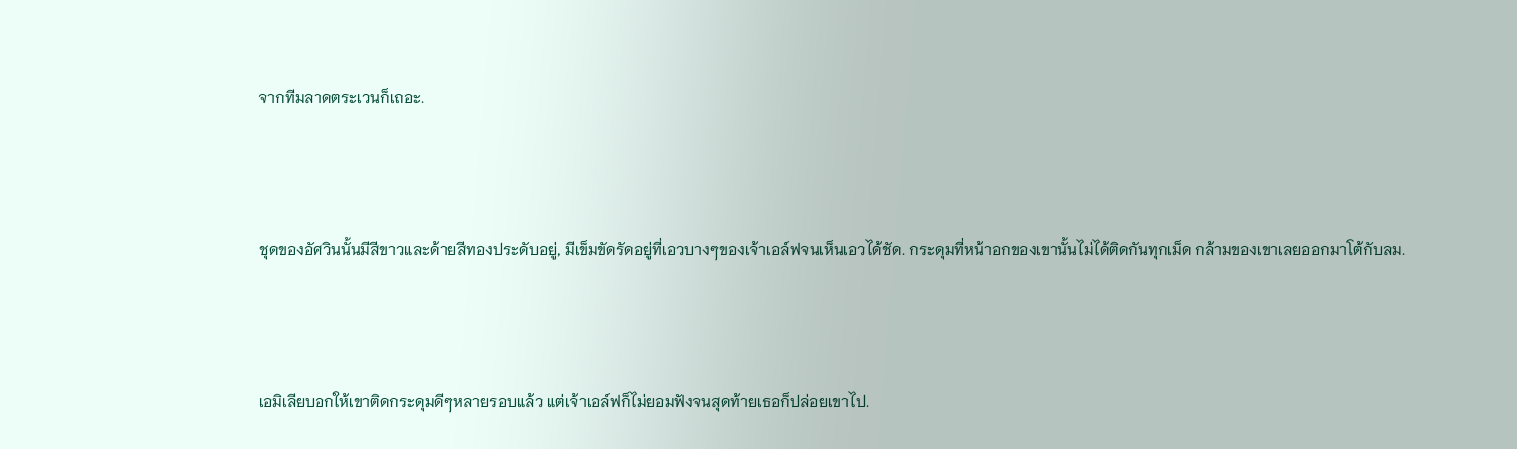จากทีมลาดตระเวนก็เถอะ.



ชุดของอัศวินนั้นมีสีขาวและด้ายสีทองประดับอยู่, มีเข็มขัดรัดอยู่ที่เอวบางๆของเจ้าเอล์ฟจนเห็นเอวได้ชัด. กระดุมที่หน้าอกของเขานั้นไม่ได้ติดกันทุกเม็ด กล้ามของเขาเลยออกมาโต้กับลม.



เอมิเลียบอกให้เขาติดกระดุมดีๆหลายรอบแล้ว แต่เจ้าเอล์ฟก็ไม่ยอมฟังจนสุดท้ายเธอก็ปล่อยเขาไป.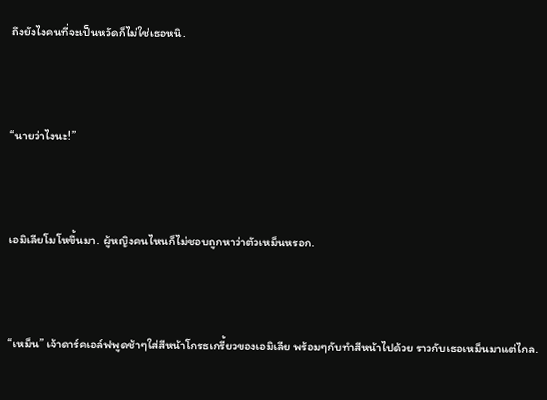ถึงยังไงคนที่จะเป็นหวัดก็ไม่ใช่เธอหนิ.



“นายว่าไงนะ!”



เอมิเลียโมโหขึ้นมา. ผู้หญิงคนไหนก็ไม่ชอบถูกหาว่าตัวเหม็นหรอก.



“เหม็น” เจ้าดาร์คเอล์ฟพูดช้าๆใส่สีหน้าโกรธเกรี้ยวของเอมิเลีย พร้อมๆกับทำสีหน้าไปด้วย ราวกับเธอเหม็นมาแต่ไกล.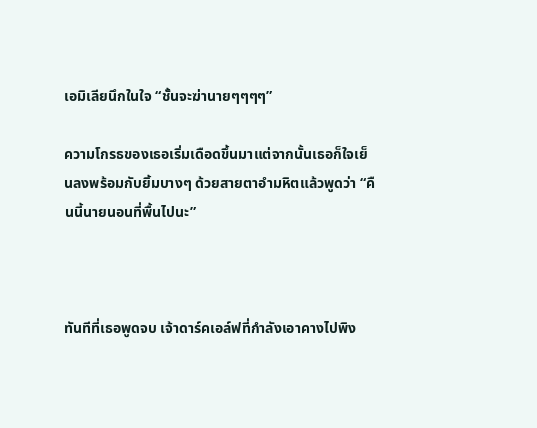เอมิเลียนึกในใจ “ชั้นจะฆ่านายๆๆๆๆ”

ความโกรธของเธอเริ่มเดือดขึ้นมาแต่จากนั้นเธอก็ใจเย็นลงพร้อมกับยิ้มบางๆ ด้วยสายตาอำมหิตแล้วพูดว่า “คืนนี้นายนอนที่พื้นไปนะ”



ทันทีที่เธอพูดจบ เจ้าดาร์คเอล์ฟที่กำลังเอาคางไปพิง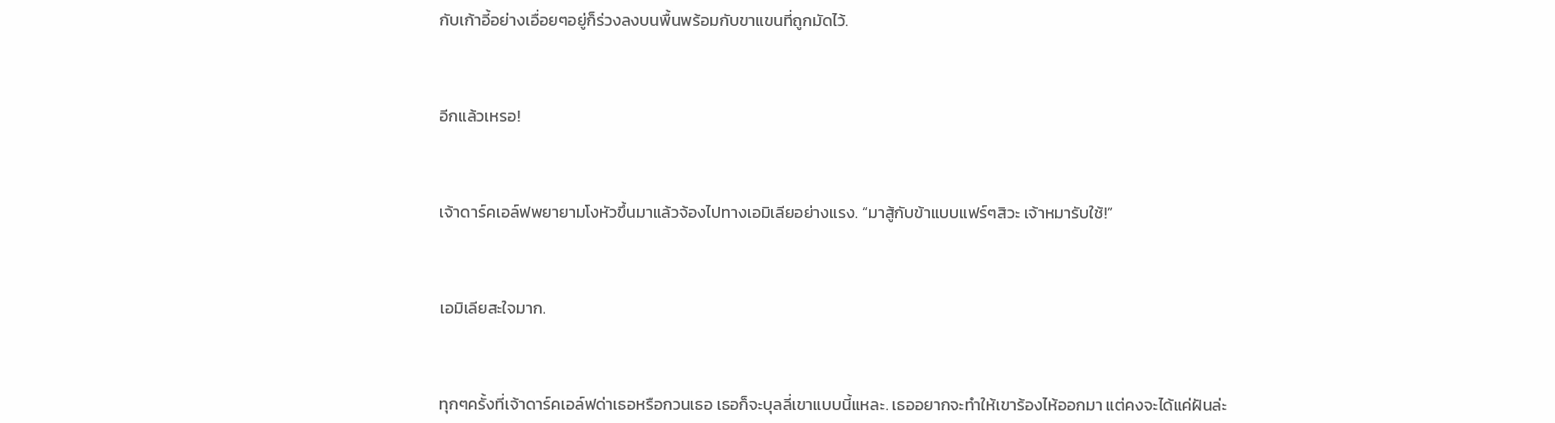กับเก้าอี้อย่างเอื่อยๆอยู่ก็ร่วงลงบนพื้นพร้อมกับขาแขนที่ถูกมัดไว้.



อีกแล้วเหรอ!



เจ้าดาร์คเอล์ฟพยายามโงหัวขึ้นมาแล้วจ้องไปทางเอมิเลียอย่างแรง. “มาสู้กับข้าแบบแฟร์ๆสิวะ เจ้าหมารับใช้!”



เอมิเลียสะใจมาก.



ทุกๆครั้งที่เจ้าดาร์คเอล์ฟด่าเธอหรือกวนเธอ เธอก็จะบุลลี่เขาแบบนี้แหละ. เธออยากจะทำให้เขาร้องไห้ออกมา แต่คงจะได้แค่ฝันล่ะ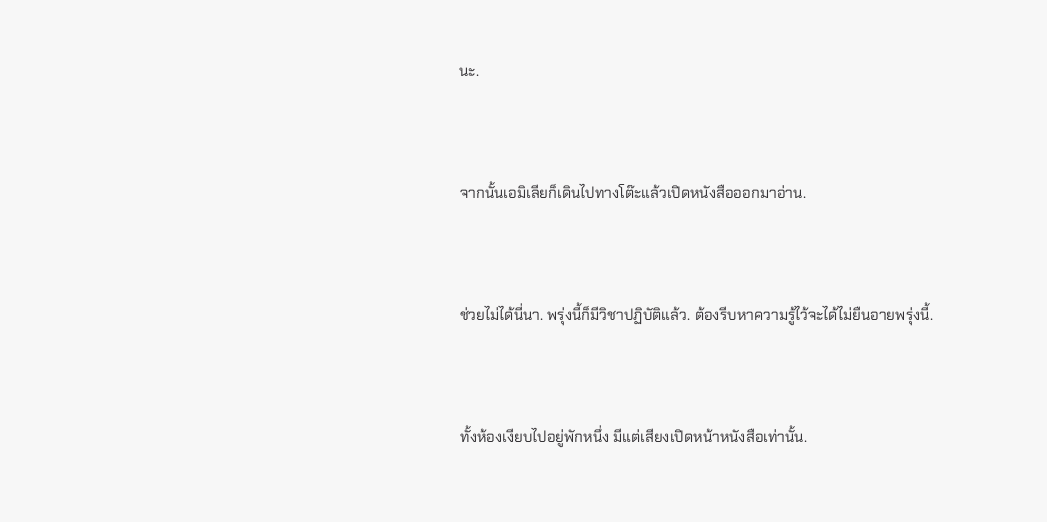นะ.



จากนั้นเอมิเลียก็เดินไปทางโต๊ะแล้วเปิดหนังสือออกมาอ่าน.



ช่วยไม่ได้นี่นา. พรุ่งนี้ก็มีวิชาปฏิบัติแล้ว. ต้องรีบหาความรู้ไว้จะได้ไม่ยืนอายพรุ่งนี้.



ทั้งห้องเงียบไปอยู่พักหนึ่ง มีแต่เสียงเปิดหน้าหนังสือเท่านั้น.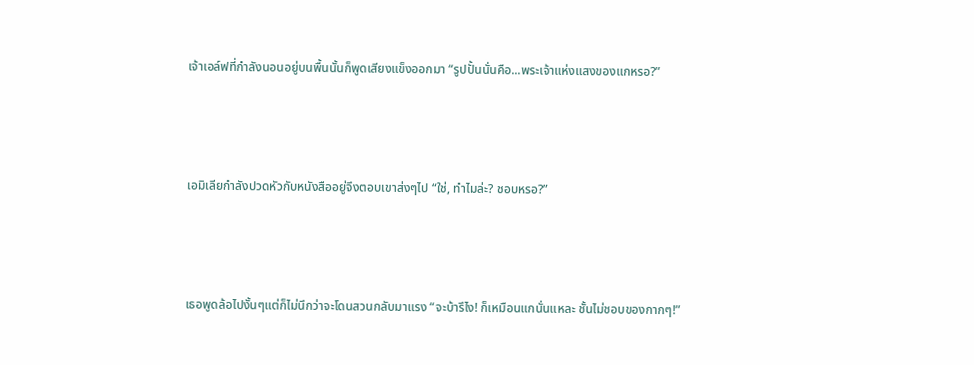เจ้าเอล์ฟที่กำลังนอนอยู่บนพื้นนั้นก็พูดเสียงแข็งออกมา “รูปปั้นนั่นคือ...พระเจ้าแห่งแสงของแกหรอ?”



เอมิเลียกำลังปวดหัวกับหนังสืออยู่จึงตอบเขาส่งๆไป “ใช่, ทำไมล่ะ? ชอบหรอ?”



เธอพูดล้อไปงั้นๆแต่ก็ไม่นึกว่าจะโดนสวนกลับมาแรง “จะบ้ารึไง! ก็เหมือนแกนั่นแหละ ชั้นไม่ชอบของกากๆ!”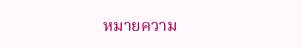หมายความ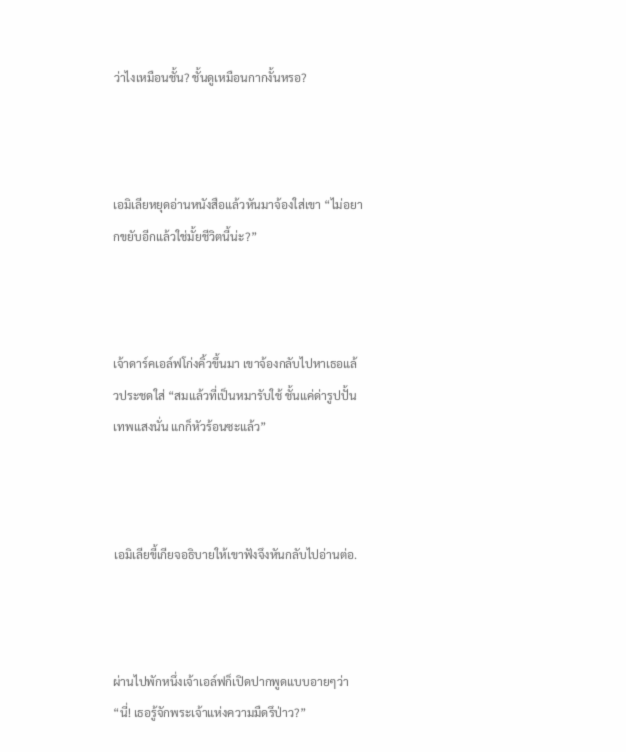ว่าไงเหมือนชั้น? ชั้นดูเหมือนกากงั้นหรอ?



เอมิเลียหยุดอ่านหนังสือแล้วหันมาจ้องใส่เขา “ไม่อยากขยับอีกแล้วใช่มั้ยชีวิตนี้น่ะ?”



เจ้าดาร์คเอล์ฟโก่งคิ้วขึ้นมา เขาจ้องกลับไปหาเธอแล้วประชดใส่ “สมแล้วที่เป็นหมารับใช้ ชั้นแค่ด่ารูปปั้นเทพแสงนั่น แกก็หัวร้อนซะแล้ว”



เอมิเลียขี้เกียจอธิบายให้เขาฟังจึงหันกลับไปอ่านต่อ.



ผ่านไปพักหนึ่งเจ้าเอล์ฟก็เปิดปากพูดแบบอายๆว่า “นี่! เธอรู้จักพระเจ้าแห่งความมืดรึป่าว?”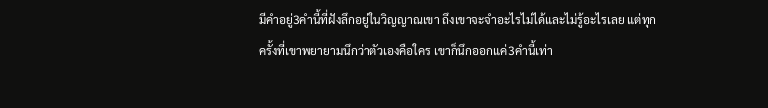มีคำอยู่3คำนี้ที่ฝังลึกอยู่ในวิญญาณเขา ถึงเขาจะจำอะไรไม่ได้และไม่รู้อะไรเลย แต่ทุกครั้งที่เขาพยายามนึกว่าตัวเองคือใคร เขาก็นึกออกแค่3คำนี้เท่า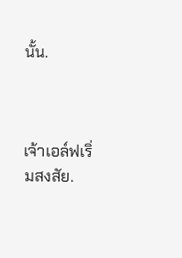นั้น.



เจ้าเอล์ฟเริ่มสงสัย.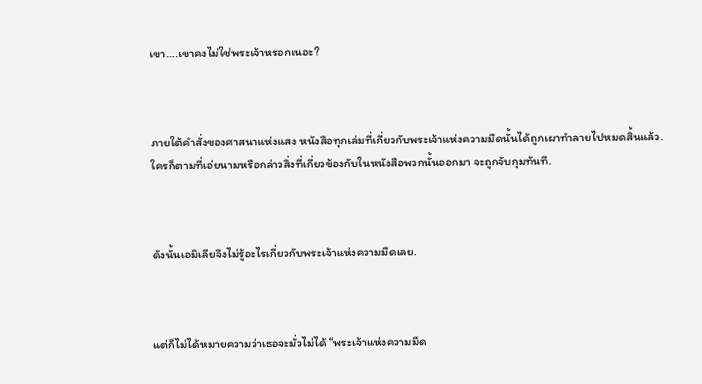เขา….เขาคงไม่ใช่พระเจ้าหรอกเนอะ?



ภายใต้คำสั่งของศาสนาแห่งแสง หนังสือทุกเล่มที่เกี่ยวกับพระเจ้าแห่งความมืดนั้นได้ถูกเผาทำลายไปหมดสิ้นแล้ว. ใครก็ตามที่เอ่ยนามหรือกล่าวสิ่งที่เกี่ยวข้องกับในหนังสือพวกนั้นออกมา จะถูกจับกุมทันที.



ดังนั้นเอมิเลียจึงไม่รู้อะไรเกี่ยวกับพระเจ้าแห่งความมืดเลย.



แต่ก็ไม่ได้หมายความว่าเธอจะมั่วไม่ได้ “พระเจ้าแห่งความมืด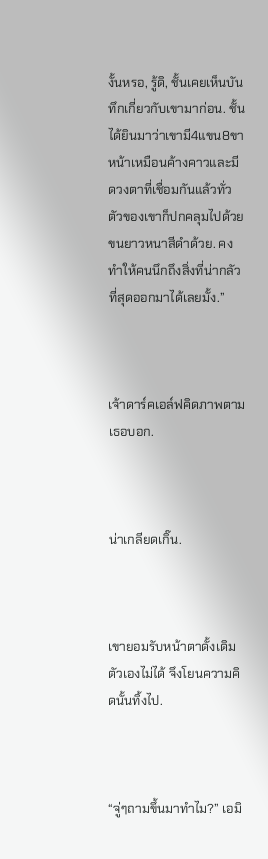งั้นหรอ, รู้ดิ, ชั้นเคยเห็นบันทึกเกี่ยวกับเขามาก่อน. ชั้นได้ยินมาว่าเขามี4แขน8ขา หน้าเหมือนค้างคาวและมีดวงตาที่เชื่อมกันแล้วทั่วตัวของเขาก็ปกคลุมไปด้วยขนยาวหนาสีดำด้วย. คงทำให้คนนึกถึงสิ่งที่น่ากลัวที่สุดออกมาได้เลยมั้ง.”



เจ้าดาร์คเอล์ฟคิดภาพตามเธอบอก.



น่าเกลียดเกิ๊น.



เขายอมรับหน้าตาดั้งเดิมตัวเองไม่ได้ จึงโยนความคิดนั้นทิ้งไป.



“จู่ๆถามขึ้นมาทำไม?” เอมิ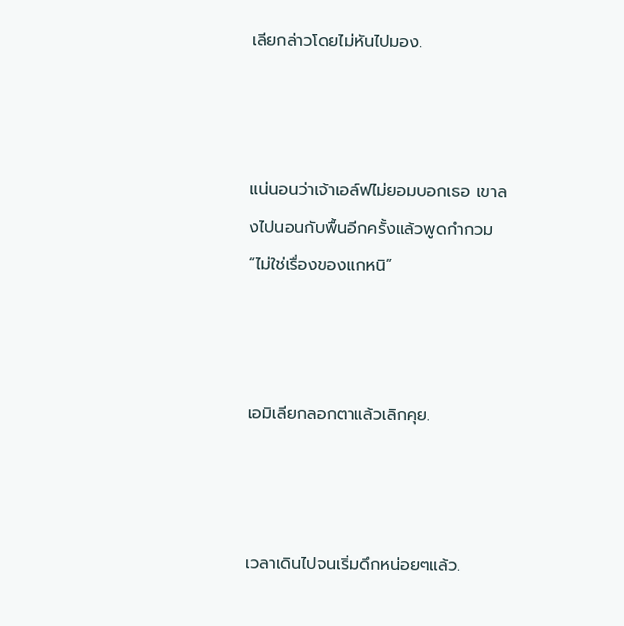เลียกล่าวโดยไม่หันไปมอง.



แน่นอนว่าเจ้าเอล์ฟไม่ยอมบอกเธอ เขาลงไปนอนกับพื้นอีกครั้งแล้วพูดกำกวม “ไม่ใช่เรื่องของแกหนิ”



เอมิเลียกลอกตาแล้วเลิกคุย.



เวลาเดินไปจนเริ่มดึกหน่อยๆแล้ว.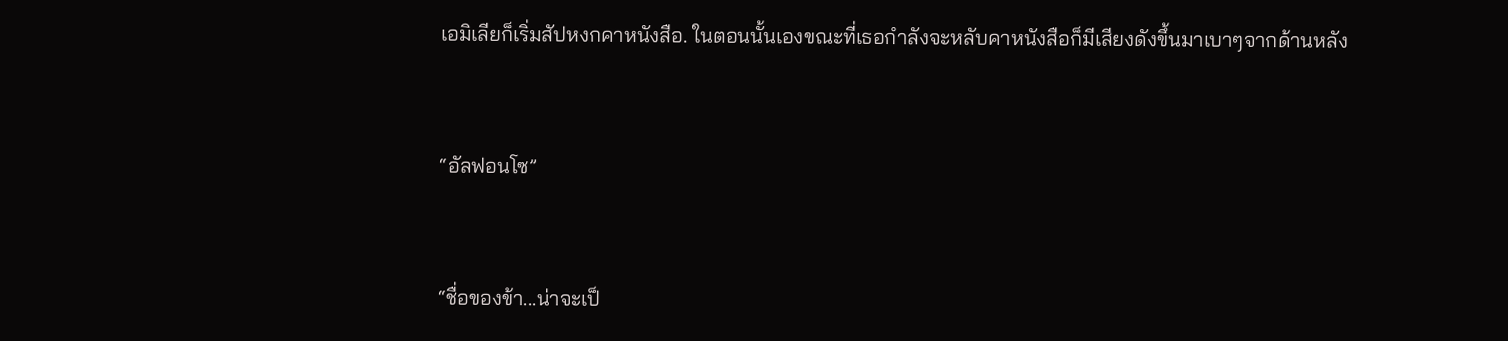เอมิเลียก็เริ่มสัปหงกคาหนังสือ. ในตอนนั้นเองขณะที่เธอกำลังจะหลับคาหนังสือก็มีเสียงดังขึ้นมาเบาๆจากด้านหลัง



“อัลฟอนโซ”



“ชื่อของข้า...น่าจะเป็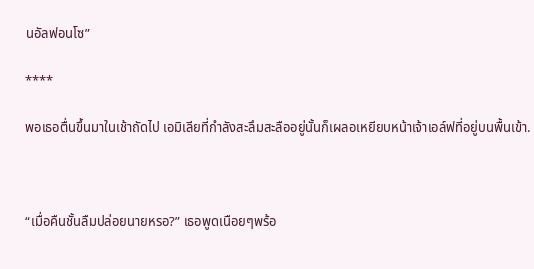นอัลฟอนโซ”

****

พอเธอตื่นขึ้นมาในเช้าถัดไป เอมิเลียที่กำลังสะลึมสะลืออยู่นั้นก็เผลอเหยียบหน้าเจ้าเอล์ฟที่อยู่บนพื้นเข้า.



“เมื่อคืนชั้นลืมปล่อยนายหรอ?” เธอพูดเนือยๆพร้อ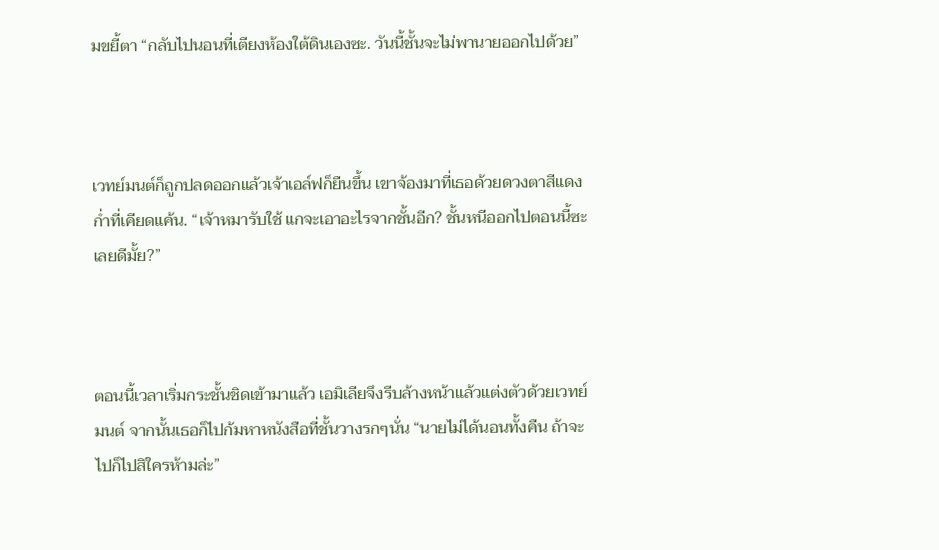มขยี้ตา “กลับไปนอนที่เตียงห้องใต้ดินเองซะ. วันนี้ชั้นจะไม่พานายออกไปด้วย”



เวทย์มนต์ก็ถูกปลดออกแล้วเจ้าเอล์ฟก็ยืนขึ้น เขาจ้องมาที่เธอด้วยดวงตาสีแดงก่ำที่เคียดแค้น. “เจ้าหมารับใช้ แกจะเอาอะไรจากชั้นอีก? ชั้นหนีออกไปตอนนี้ซะเลยดีมั้ย?”



ตอนนี้เวลาเริ่มกระชั้นชิดเข้ามาแล้ว เอมิเลียจึงรีบล้างหน้าแล้วแต่งตัวด้วยเวทย์มนต์ จากนั้นเธอก็ไปก้มหาหนังสือที่ชั้นวางรกๆนั่น “นายไม่ได้นอนทั้งคืน ถ้าจะไปก็ไปสิใครห้ามล่ะ”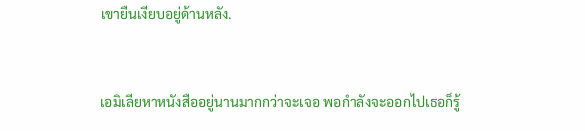เขายืนเงียบอยู่ด้านหลัง.



เอมิเลียหาหนังสืออยู่นานมากกว่าจะเจอ พอกำลังจะออกไปเธอก็รู้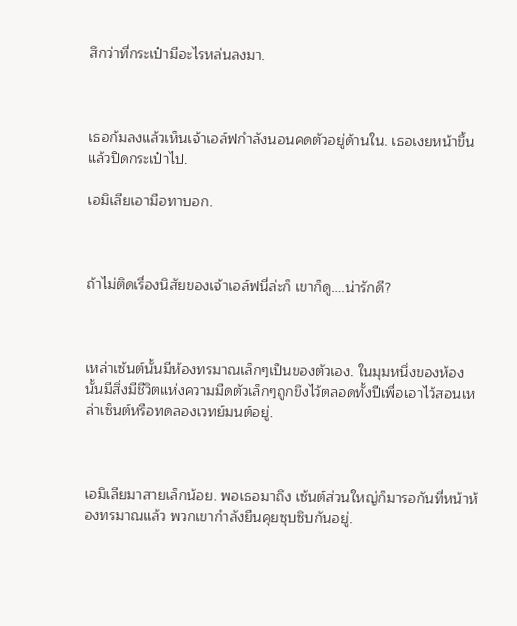สึกว่าที่กระเป๋ามีอะไรหล่นลงมา.



เธอก้มลงแล้วเห็นเจ้าเอล์ฟกำลังนอนคดตัวอยู่ด้านใน. เธอเงยหน้าขึ้นแล้วปิดกระเป๋าไป.

เอมิเลียเอามือทาบอก.



ถ้าไม่ติดเรื่องนิสัยของเจ้าเอล์ฟนี่ล่ะก็ เขาก็ดู….น่ารักดี?



เหล่าเซ้นต์นั้นมีห้องทรมาณเล็กๆเป็นของตัวเอง. ในมุมหนึ่งของห้องนั้นมีสิ่งมีชีวิตแห่งความมืดตัวเล็กๆถูกขึงไว้ตลอดทั้งปีเพื่อเอาไว้สอนเหล่าเซ็นต์หรือทดลองเวทย์มนต์อยู่.



เอมิเลียมาสายเล็กน้อย. พอเธอมาถึง เซ้นต์ส่วนใหญ่ก็มารอกันที่หน้าห้องทรมาณแล้ว พวกเขากำลังยืนคุยซุบซิบกันอยู่.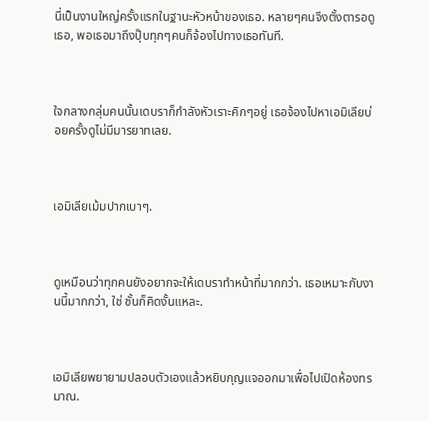นี่เป็นงานใหญ่ครั้งแรกในฐานะหัวหน้าของเธอ. หลายๆคนจึงตั้งตารอดูเธอ, พอเธอมาถึงปุ๊บทุกๆคนก็จ้องไปทางเธอทันที.



ใจกลางกลุ่มคนนั้นเดบราก็กำลังหัวเราะคิกๆอยู่ เธอจ้องไปหาเอมิเลียบ่อยครั้งดูไม่มีมารยาทเลย.



เอมิเลียเม้มปากเบาๆ.



ดูเหมือนว่าทุกคนยังอยากจะให้เดบราทำหน้าที่มากกว่า. เธอเหมาะกับงานนี้มากกว่า, ใช่ ชั้นก็คิดงั้นแหละ.



เอมิเลียพยายามปลอบตัวเองแล้วหยิบกุญแจออกมาเพื่อไปเปิดห้องทรมาณ.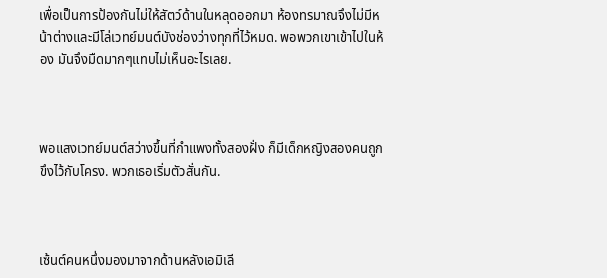เพื่อเป็นการป้องกันไม่ให้สัตว์ด้านในหลุดออกมา ห้องทรมาณจึงไม่มีหน้าต่างและมีโล่เวทย์มนต์บังช่องว่างทุกที่ไว้หมด. พอพวกเขาเข้าไปในห้อง มันจึงมืดมากๆแทบไม่เห็นอะไรเลย.



พอแสงเวทย์มนต์สว่างขึ้นที่กำแพงทั้งสองฝั่ง ก็มีเด็กหญิงสองคนถูกขึงไว้กับโครง. พวกเธอเริ่มตัวสั่นกัน.



เซ้นต์คนหนึ่งมองมาจากด้านหลังเอมิเลี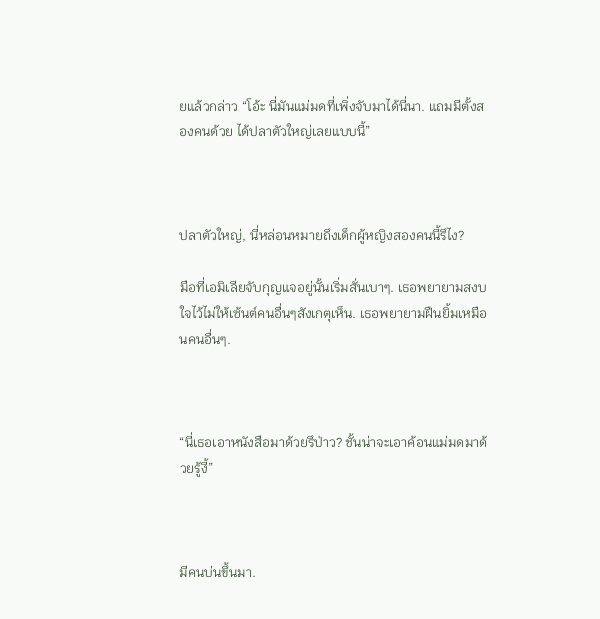ยแล้วกล่าว “โอ้ะ นี่มันแม่มดที่เพิ่งจับมาได้นี่นา. แถมมีตั้งสองคนด้วย ได้ปลาตัวใหญ่เลยแบบนี้”



ปลาตัวใหญ่, นี่หล่อนหมายถึงเด็กผู้หญิงสองคนนี้รึไง?

มือที่เอมิเลียจับกุญแจอยู่นั้นเริ่มสั่นเบาๆ. เธอพยายามสงบใจไว้ไม่ให้เซ้นต์คนอื่นๆสังเกตุเห็น. เธอพยายามฝืนยิ้มเหมือนคนอื่นๆ.



“นี่เธอเอาหนังสือมาด้วยรึป่าว? ชั้นน่าจะเอาค้อนแม่มดมาด้วยรู้งี้”



มีคนบ่นขึ้นมา.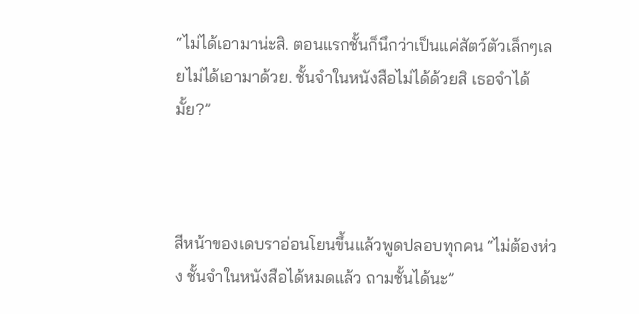“ไม่ได้เอามาน่ะสิ. ตอนแรกชั้นก็นึกว่าเป็นแค่สัตว์ตัวเล็กๆเลยไม่ได้เอามาด้วย. ชั้นจำในหนังสือไม่ได้ด้วยสิ เธอจำได้มั้ย?”



สีหน้าของเดบราอ่อนโยนขึ้นแล้วพูดปลอบทุกคน “ไม่ต้องห่วง ชั้นจำในหนังสือได้หมดแล้ว ถามชั้นได้นะ”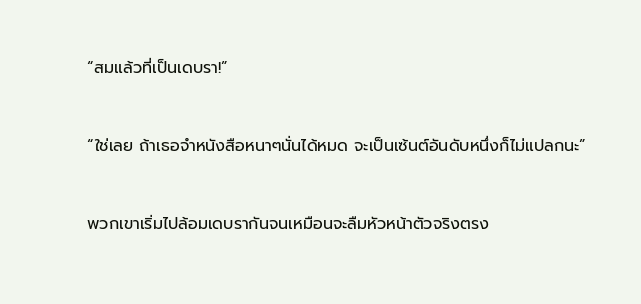“สมแล้วที่เป็นเดบรา!”



“ใช่เลย ถ้าเธอจำหนังสือหนาๆนั่นได้หมด จะเป็นเซ้นต์อันดับหนึ่งก็ไม่แปลกนะ”



พวกเขาเริ่มไปล้อมเดบรากันจนเหมือนจะลืมหัวหน้าตัวจริงตรง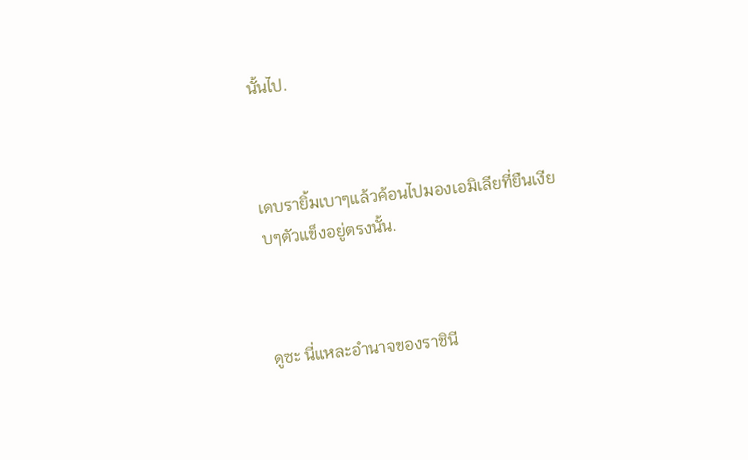นั้นไป.



เดบรายิ้มเบาๆแล้วค้อนไปมองเอมิเลียที่ยืนเงียบๆตัวแข็งอยู่ตรงนั้น.



ดูซะ นี่แหละอำนาจของราชินี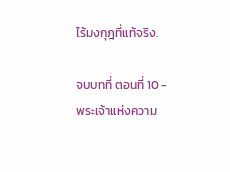ไร้มงกุฎที่แท้จริง.

จบบทที่ ตอนที่ 10 - พระเจ้าแห่งความ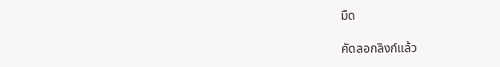มืด

คัดลอกลิงก์แล้ว